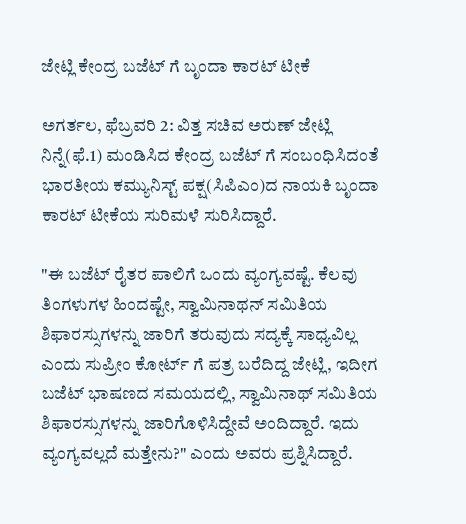ಜೇಟ್ಲಿ ಕೇಂದ್ರ ಬಜೆಟ್ ಗೆ ಬೃಂದಾ ಕಾರಟ್ ಟೀಕೆ

ಅಗರ್ತಲ, ಫೆಬ್ರವರಿ 2: ವಿತ್ತ ಸಚಿವ ಅರುಣ್ ಜೇಟ್ಲಿ ನಿನ್ನೆ(ಫೆ.1) ಮಂಡಿಸಿದ ಕೇಂದ್ರ ಬಜೆಟ್ ಗೆ ಸಂಬಂಧಿಸಿದಂತೆ ಭಾರತೀಯ ಕಮ್ಯುನಿಸ್ಟ್ ಪಕ್ಷ(ಸಿಪಿಎಂ)ದ ನಾಯಕಿ ಬೃಂದಾ ಕಾರಟ್ ಟೀಕೆಯ ಸುರಿಮಳೆ ಸುರಿಸಿದ್ದಾರೆ.

"ಈ ಬಜೆಟ್ ರೈತರ ಪಾಲಿಗೆ ಒಂದು ವ್ಯಂಗ್ಯವಷ್ಟೆ. ಕೆಲವು ತಿಂಗಳುಗಳ ಹಿಂದಷ್ಟೇ, ಸ್ವಾಮಿನಾಥನ್ ಸಮಿತಿಯ ಶಿಫಾರಸ್ಸುಗಳನ್ನು ಜಾರಿಗೆ ತರುವುದು ಸದ್ಯಕ್ಕೆ ಸಾಧ್ಯವಿಲ್ಲ ಎಂದು ಸುಪ್ರೀಂ ಕೋರ್ಟ್ ಗೆ ಪತ್ರ ಬರೆದಿದ್ದ ಜೇಟ್ಲಿ, ಇದೀಗ ಬಜೆಟ್ ಭಾಷಣದ ಸಮಯದಲ್ಲಿ, ಸ್ವಾಮಿನಾಥ್ ಸಮಿತಿಯ ಶಿಫಾರಸ್ಸುಗಳನ್ನು ಜಾರಿಗೊಳಿಸಿದ್ದೇವೆ ಅಂದಿದ್ದಾರೆ. ಇದು ವ್ಯಂಗ್ಯವಲ್ಲದೆ ಮತ್ತೇನು?" ಎಂದು ಅವರು ಪ್ರಶ್ನಿಸಿದ್ದಾರೆ.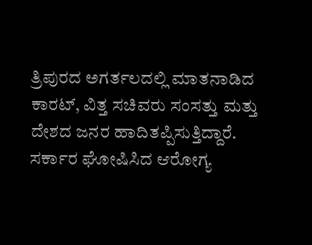ತ್ರಿಪುರದ ಅಗರ್ತಲದಲ್ಲಿ ಮಾತನಾಡಿದ ಕಾರಟ್, ವಿತ್ತ ಸಚಿವರು ಸಂಸತ್ತು ಮತ್ತು ದೇಶದ ಜನರ ಹಾದಿತಪ್ಪಿಸುತ್ತಿದ್ದಾರೆ. ಸರ್ಕಾರ ಘೋಷಿಸಿದ ಆರೋಗ್ಯ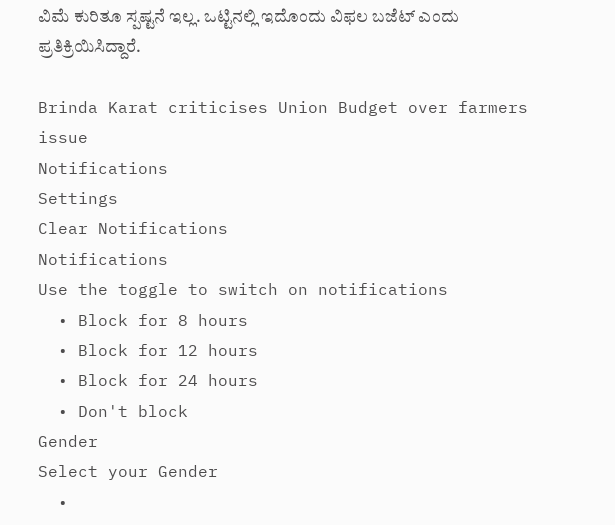ವಿಮೆ ಕುರಿತೂ ಸ್ಪಷ್ಟನೆ ಇಲ್ಲ. ಒಟ್ಟಿನಲ್ಲಿ ಇದೊಂದು ವಿಫಲ ಬಜೆಟ್ ಎಂದು ಪ್ರತಿಕ್ರಿಯಿಸಿದ್ದಾರೆ.

Brinda Karat criticises Union Budget over farmers issue
Notifications
Settings
Clear Notifications
Notifications
Use the toggle to switch on notifications
  • Block for 8 hours
  • Block for 12 hours
  • Block for 24 hours
  • Don't block
Gender
Select your Gender
  •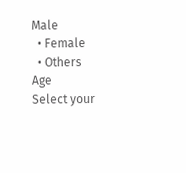Male
  • Female
  • Others
Age
Select your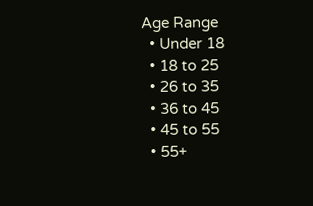Age Range
  • Under 18
  • 18 to 25
  • 26 to 35
  • 36 to 45
  • 45 to 55
  • 55+